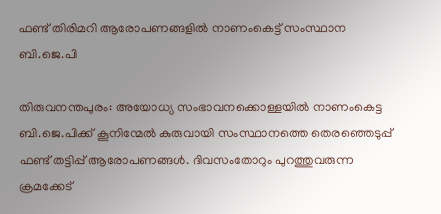ഫണ്ട് തിരിമറി ആരോപണങ്ങളിൽ നാണംകെട്ട് സംസ്ഥാന ബി.ജെ.പി

തിരുവനന്തപുരം: അയോധ്യ സംഭാവനക്കൊള്ളയിൽ നാണംകെട്ട ബി.ജെ.പിക്ക് കൂനിന്മേൽ കുരുവായി സംസ്ഥാനത്തെ തെരഞ്ഞെടുപ്പ് ഫണ്ട് തട്ടിപ്പ് ആരോപണങ്ങൾ. ദിവസംതോറും പുറത്തുവരുന്ന ക്രമക്കേട്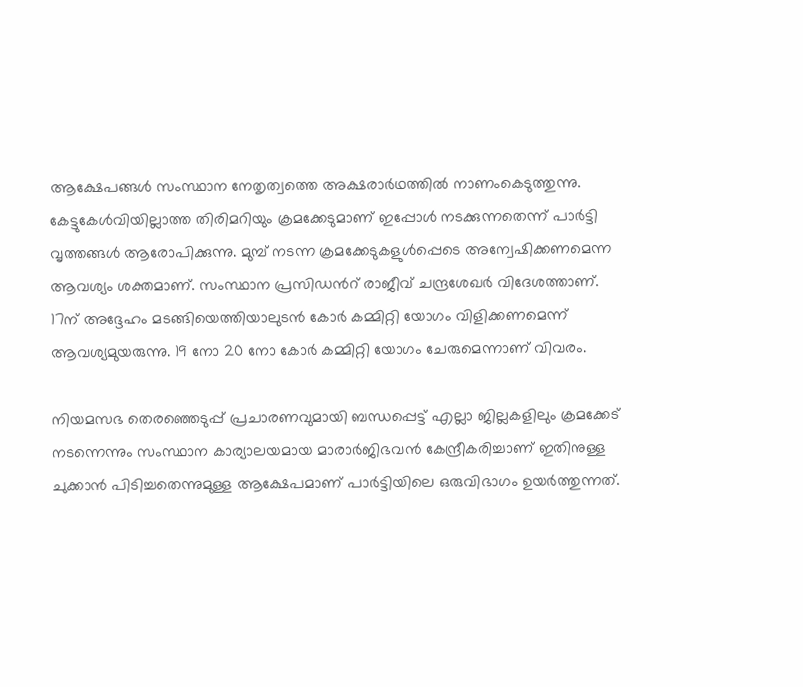ആക്ഷേപങ്ങൾ സംസ്ഥാന നേതൃത്വത്തെ അക്ഷരാർഥത്തിൽ നാണംകെടുത്തുന്നു. കേട്ടുകേൾവിയില്ലാത്ത തിരിമറിയും ക്രമക്കേടുമാണ് ഇപ്പോൾ നടക്കുന്നതെന്ന് പാർട്ടി വൃത്തങ്ങൾ ആരോപിക്കുന്നു. മുമ്പ് നടന്ന ക്രമക്കേടുകളുൾപ്പെടെ അന്വേഷിക്കണമെന്ന ആവശ്യം ശക്തമാണ്. സംസ്ഥാന പ്രസിഡന്‍റ് രാജീവ് ചന്ദ്രശേഖർ വിദേശത്താണ്. 17ന് അദ്ദേഹം മടങ്ങിയെത്തിയാലുടൻ കോർ കമ്മിറ്റി യോഗം വിളിക്കണമെന്ന് ആവശ്യമുയരുന്നു. 19 നോ 20 നോ കോർ കമ്മിറ്റി യോഗം ചേരുമെന്നാണ് വിവരം.

നിയമസഭ തെരഞ്ഞെടുപ്പ് പ്രചാരണവുമായി ബന്ധപ്പെട്ട് എല്ലാ ജില്ലകളിലും ക്രമക്കേട് നടന്നെന്നും സംസ്ഥാന കാര്യാലയമായ മാരാർജിഭവൻ കേന്ദ്രീകരിച്ചാണ് ഇതിനുള്ള ചുക്കാൻ പിടിച്ചതെന്നുമുള്ള ആക്ഷേപമാണ് പാർട്ടിയിലെ ഒരുവിഭാഗം ഉയർത്തുന്നത്.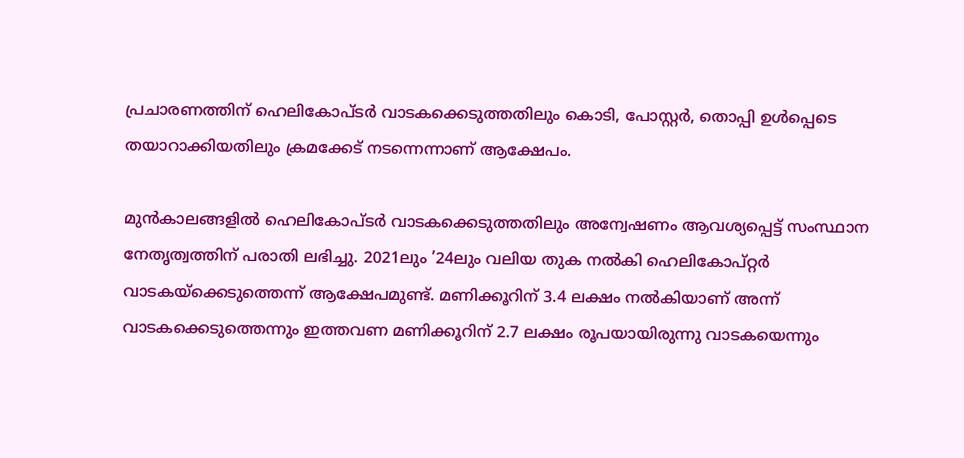പ്രചാരണത്തിന് ഹെലികോപ്ടർ വാടകക്കെടുത്തതിലും കൊടി, പോസ്റ്റർ, തൊപ്പി ഉൾപ്പെടെ തയാറാക്കിയതിലും ക്രമക്കേട് നടന്നെന്നാണ് ആക്ഷേപം.

മുൻകാലങ്ങളിൽ ഹെലികോപ്ടർ വാടകക്കെടുത്തതിലും അന്വേഷണം ആവശ്യപ്പെട്ട് സംസ്ഥാന നേതൃത്വത്തിന് പരാതി ലഭിച്ചു. 2021ലും ’24ലും വലിയ തുക നൽകി ഹെലികോപ്റ്റർ വാടകയ്ക്കെടുത്തെന്ന് ആക്ഷേപമുണ്ട്. മണിക്കൂറിന് 3.4 ലക്ഷം നൽകിയാണ് അന്ന് വാടകക്കെടുത്തെന്നും ഇത്തവണ മണിക്കൂറിന് 2.7 ലക്ഷം രൂപയായിരുന്നു വാടകയെന്നും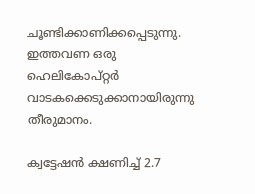ചൂണ്ടിക്കാണിക്കപ്പെടുന്നു. ഇത്തവണ ഒരു ഹെലികോപ്റ്റർ വാടകക്കെടുക്കാനായിരുന്നു തീരുമാനം.

ക്വട്ടേഷൻ ക്ഷണിച്ച് 2.7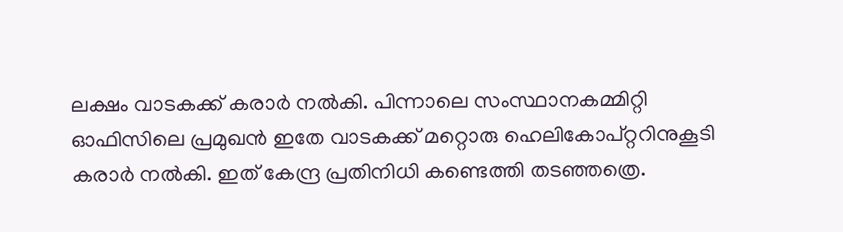ലക്ഷം വാടകക്ക് കരാർ നൽകി. പിന്നാലെ സംസ്ഥാനകമ്മിറ്റി ഓഫിസിലെ പ്രമുഖൻ ഇതേ വാടകക്ക് മറ്റൊരു ഹെലികോപ്റ്ററിനുകൂടി കരാർ നൽകി. ഇത് കേന്ദ്ര പ്രതിനിധി കണ്ടെത്തി തടഞ്ഞത്രെ.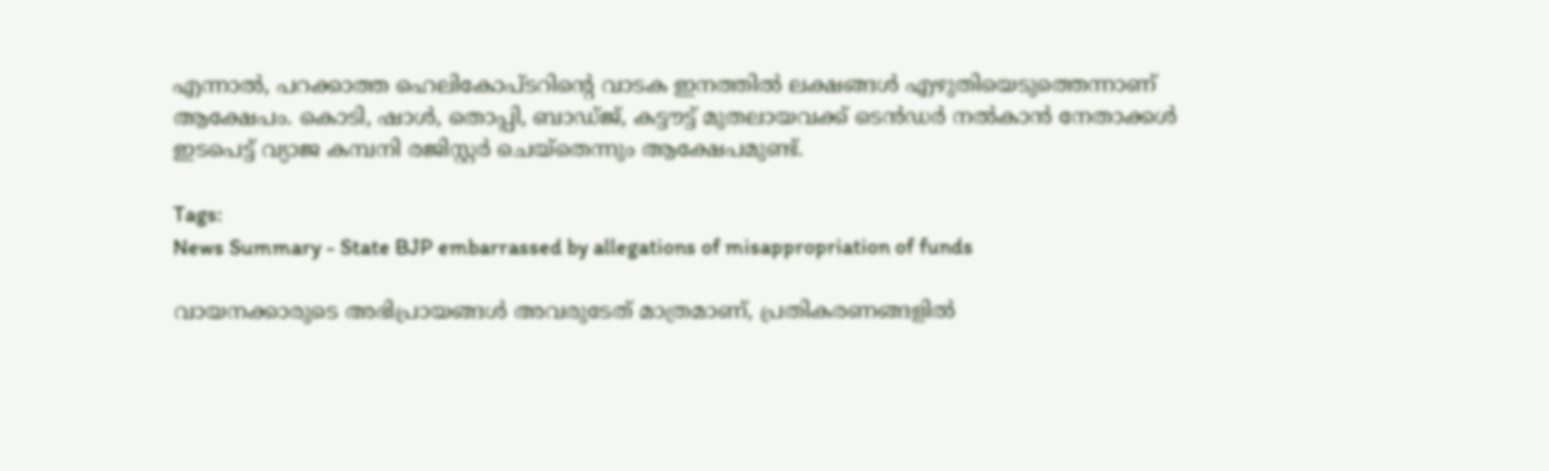എന്നാൽ, പറക്കാത്ത ഹെലികോപ്ടറിന്‍റെ വാടക ഇനത്തിൽ ലക്ഷങ്ങൾ എഴുതിയെടുത്തെന്നാണ് ആക്ഷേപം. കൊടി, ഷാൾ, തൊപ്പി, ബാഡ്ജ്, കട്ടൗട്ട് മുതലായവക്ക് ടെൻഡർ നൽകാൻ നേതാക്കൾ ഇടപെട്ട് വ്യാജ കമ്പനി രജിസ്റ്റർ ചെയ്തെന്നും ആക്ഷേപമുണ്ട്.

Tags:
News Summary - State BJP embarrassed by allegations of misappropriation of funds

വായനക്കാരുടെ അഭിപ്രായങ്ങള്‍ അവരുടേത് മാത്രമാണ്, പ്രതികരണങ്ങളിൽ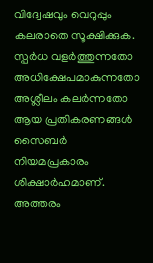വിദ്വേഷവും വെറുപ്പും കലരാതെ സൂക്ഷിക്കുക. സ്പർധ വളർത്തുന്നതോ അധിക്ഷേപമാകുന്നതോ അശ്ലീലം കലർന്നതോ ആയ പ്രതികരണങ്ങൾ സൈബർ നിയമപ്രകാരം ശിക്ഷാർഹമാണ്. അത്തരം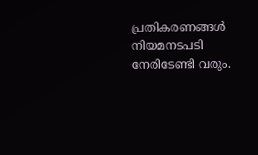പ്രതികരണങ്ങൾ നിയമനടപടി നേരിടേണ്ടി വരും.